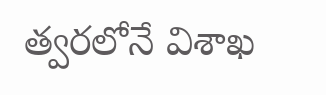త్వరలోనే విశాఖ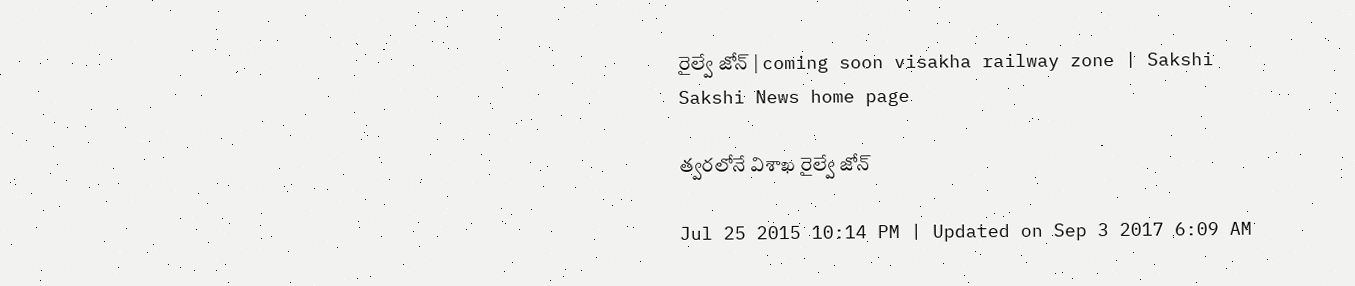రైల్వే జోన్ | coming soon visakha railway zone | Sakshi
Sakshi News home page

త్వరలోనే విశాఖ రైల్వే జోన్

Jul 25 2015 10:14 PM | Updated on Sep 3 2017 6:09 AM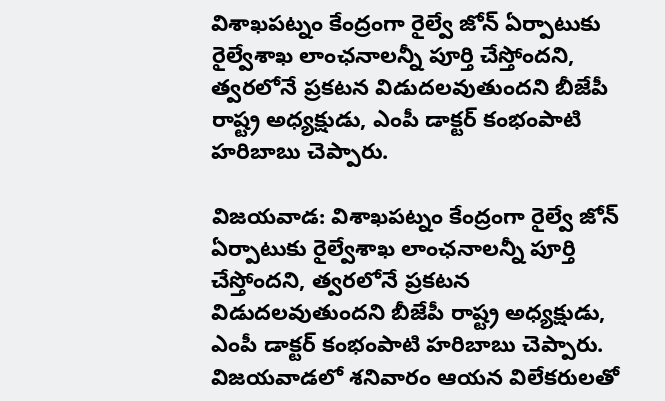విశాఖపట్నం కేంద్రంగా రైల్వే జోన్ ఏర్పాటుకు రైల్వేశాఖ లాంఛనాలన్నీ పూర్తి చేస్తోందని, త్వరలోనే ప్రకటన విడుదలవుతుందని బీజేపీ రాష్ట్ర అధ్యక్షుడు, ఎంపీ డాక్టర్ కంభంపాటి హరిబాబు చెప్పారు.

విజయవాడ: విశాఖపట్నం కేంద్రంగా రైల్వే జోన్ ఏర్పాటుకు రైల్వేశాఖ లాంఛనాలన్నీ పూర్తి చేస్తోందని, త్వరలోనే ప్రకటన విడుదలవుతుందని బీజేపీ రాష్ట్ర అధ్యక్షుడు, ఎంపీ డాక్టర్ కంభంపాటి హరిబాబు చెప్పారు. విజయవాడలో శనివారం ఆయన విలేకరులతో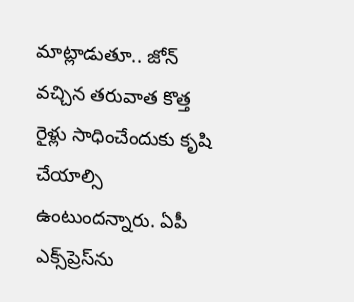మాట్లాడుతూ.. జోన్ వచ్చిన తరువాత కొత్త రైళ్లు సాధించేందుకు కృషి చేయాల్సి ఉంటుందన్నారు. ఏపీ ఎక్స్‌ప్రెస్‌ను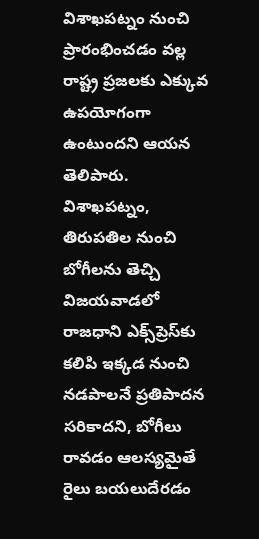విశాఖపట్నం నుంచి ప్రారంభించడం వల్ల రాష్ట్ర ప్రజలకు ఎక్కువ ఉపయోగంగా ఉంటుందని ఆయన తెలిపారు. విశాఖపట్నం, తిరుపతిల నుంచి బోగీలను తెచ్చి విజయవాడలో రాజధాని ఎక్స్‌ప్రెస్‌కు కలిపి ఇక్కడ నుంచి నడపాలనే ప్రతిపాదన సరికాదని, బోగీలు రావడం ఆలస్యమైతే రైలు బయలుదేరడం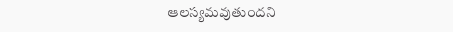ఆలస్యమవుతుందని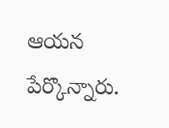ఆయన పేర్కొన్నారు.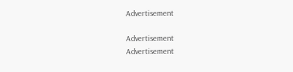Advertisement

Advertisement
Advertisement